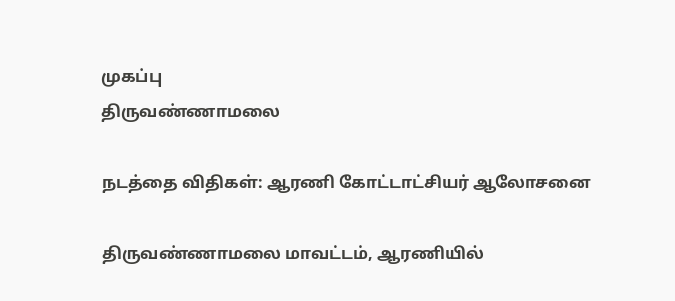முகப்பு
திருவண்ணாமலை

நடத்தை விதிகள்: ஆரணி கோட்டாட்சியர் ஆலோசனை

திருவண்ணாமலை மாவட்டம், ஆரணியில்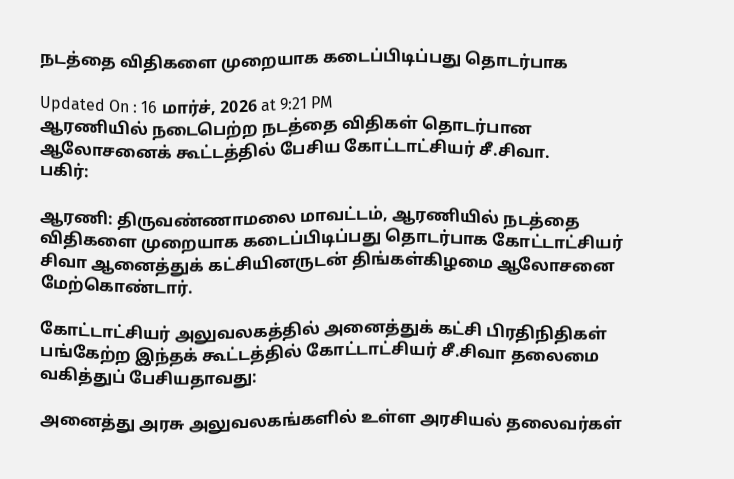நடத்தை விதிகளை முறையாக கடைப்பிடிப்பது தொடர்பாக

Updated On : 16 மார்ச், 2026 at 9:21 PM
ஆரணியில் நடைபெற்ற நடத்தை விதிகள் தொடர்பான ஆலோசனைக் கூட்டத்தில் பேசிய கோட்டாட்சியர் சீ.சிவா.
பகிர்:

ஆரணி: திருவண்ணாமலை மாவட்டம், ஆரணியில் நடத்தை விதிகளை முறையாக கடைப்பிடிப்பது தொடர்பாக கோட்டாட்சியர் சிவா ஆனைத்துக் கட்சியினருடன் திங்கள்கிழமை ஆலோசனை மேற்கொண்டார்.

கோட்டாட்சியர் அலுவலகத்தில் அனைத்துக் கட்சி பிரதிநிதிகள் பங்கேற்ற இந்தக் கூட்டத்தில் கோட்டாட்சியர் சீ.சிவா தலைமை வகித்துப் பேசியதாவது:

அனைத்து அரசு அலுவலகங்களில் உள்ள அரசியல் தலைவர்கள்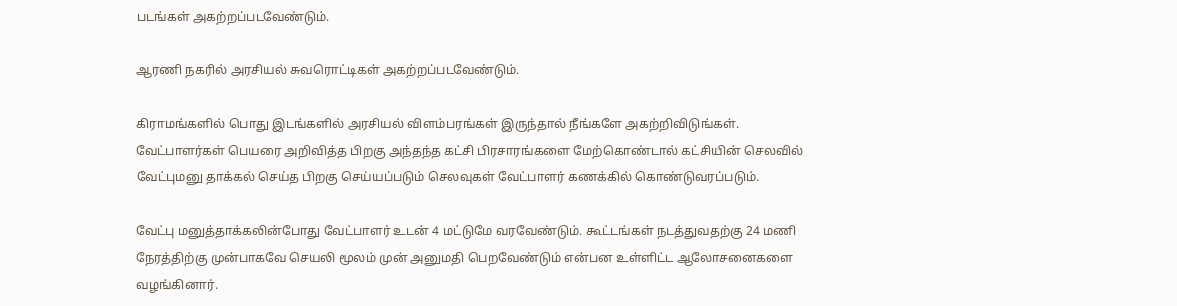படங்கள் அகற்றப்படவேண்டும்.

ஆரணி நகரில் அரசியல் சுவரொட்டிகள் அகற்றப்படவேண்டும்.

கிராமங்களில் பொது இடங்களில் அரசியல் விளம்பரங்கள் இருந்தால் நீங்களே அகற்றிவிடுங்கள். வேட்பாளர்கள் பெயரை அறிவித்த பிறகு அந்தந்த கட்சி பிரசாரங்களை மேற்கொண்டால் கட்சியின் செலவில் வேட்புமனு தாக்கல் செய்த பிறகு செய்யப்படும் செலவுகள் வேட்பாளர் கணக்கில் கொண்டுவரப்படும்.

வேட்பு மனுத்தாக்கலின்போது வேட்பாளர் உடன் 4 மட்டுமே வரவேண்டும். கூட்டங்கள் நடத்துவதற்கு 24 மணி நேரத்திற்கு முன்பாகவே செயலி மூலம் முன் அனுமதி பெறவேண்டும் என்பன உள்ளிட்ட ஆலோசனைகளை வழங்கினார்.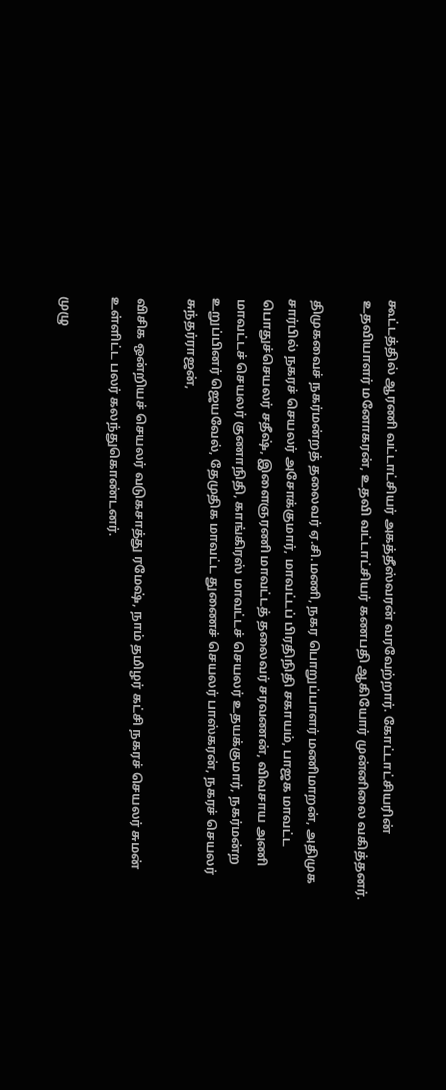கூட்டத்தில் ஆரணி வட்டாட்சியர் அகத்தீஸ்வரன் வரவேற்றார். கோட்டாட்சியரின் உதவியாளர் மனோகரன், உதவி வட்டாட்சியர் கணபதி ஆகியோர் முன்னிலை வகித்தனர்.

திமுகவைச் நகர்மன்றத் தலைவர் ஏ.சி.மணி, நகர பொறுப்பாளர் மணிமாறன், அதிமுக சார்பில் நகரச் செயலர் அசோக்குமார், மாவட்டப் பிரதிநிதி சகாயம், பாஜக மாவட்ட பொதுச்செயலர் சதீஷ், இளைஞரணி மாவட்டத் தலைவர் சரவணன், விவசாய அணி மாவட்டச் செயலர் குணாநிதி, காங்கிரஸ் மாவட்டச் செயலர் உதயக்குமார், நகர்மன்ற உறுப்பினர் ஜெயவேல், தேமுதிக மாவட்ட துணைச் செயலர் பாஸ்கரன், நகரச் செயலர் சுந்தர்ராஜன்,

விசிக ஒன்றியச் செயலர் வடுகசாத்து ரமேஷ், நாம் தமிழர் கட்சி நகரச் செயலர் சுமன் உள்ளிட்ட பலர் கலந்துகொண்டனர்.

முழு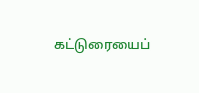கட்டுரையைப்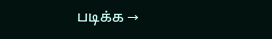படிக்க →